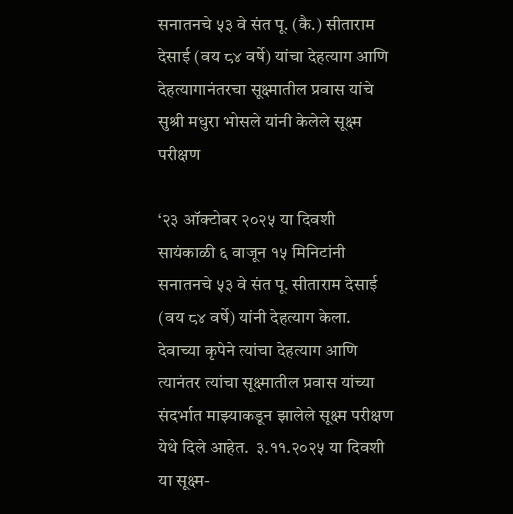सनातनचे ५३ वे संत पू. (कै.) सीताराम देसाई (वय ८४ वर्षे) यांचा देहत्याग आणि देहत्यागानंतरचा सूक्ष्मातील प्रवास यांचे सुश्री मधुरा भोसले यांनी केलेले सूक्ष्म परीक्षण

‘२३ ऑक्टोबर २०२५ या दिवशी सायंकाळी ६ वाजून १५ मिनिटांनी सनातनचे ५३ वे संत पू. सीताराम देसाई (वय ८४ वर्षे) यांनी देहत्याग केला. देवाच्या कृपेने त्यांचा देहत्याग आणि त्यानंतर त्यांचा सूक्ष्मातील प्रवास यांच्या संदर्भात माझ्याकडून झालेले सूक्ष्म परीक्षण येथे दिले आहेत.  ३.११.२०२५ या दिवशी या सूक्ष्म-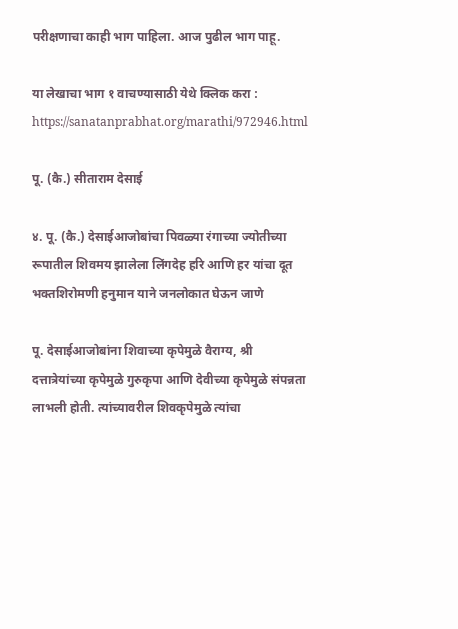परीक्षणाचा काही भाग पाहिला. आज पुढील भाग पाहू.

या लेखाचा भाग १ वाचण्यासाठी येथे क्लिक करा : https://sanatanprabhat.org/marathi/972946.html

पू. (कै.) सीताराम देसाई

४. पू. (कै.) देसाईआजोबांचा पिवळ्या रंगाच्या ज्योतीच्या रूपातील शिवमय झालेला लिंगदेह हरि आणि हर यांचा दूत भक्तशिरोमणी हनुमान याने जनलोकात घेऊन जाणे

पू. देसाईआजोबांना शिवाच्या कृपेमुळे वैराग्य, श्री दत्तात्रेयांच्या कृपेमुळे गुरुकृपा आणि देवीच्या कृपेमुळे संपन्नता लाभली होती. त्यांच्यावरील शिवकृपेमुळे त्यांचा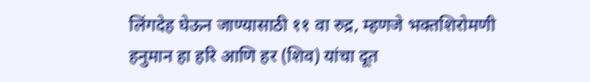लिंगदेह घेऊन जाण्यासाठी ११ वा रुद्र, म्हणजे भक्तशिरोमणी हनुमान हा हरि आणि हर (शिव) यांचा दूत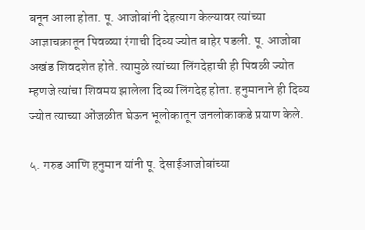बनून आला होता. पू. आजोबांनी देहत्याग केल्यावर त्यांच्या आज्ञाचक्रातून पिवळ्या रंगाची दिव्य ज्योत बाहेर पडली. पू. आजोबा अखंड शिवदशेत होते. त्यामुळे त्यांच्या लिंगदेहाची ही पिवळी ज्योत म्हणजे त्यांचा शिवमय झालेला दिव्य लिंगदेह होता. हनुमानाने ही दिव्य ज्योत त्याच्या ओंजळीत घेऊन भूलोकातून जनलोकाकडे प्रयाण केले.

५. गरुड आणि हनुमान यांनी पू. देसाईआजोबांच्या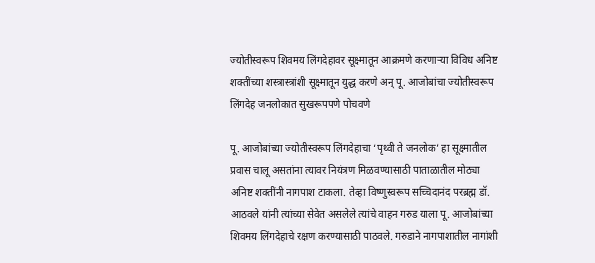ज्योतीस्वरूप शिवमय लिंगदेहावर सूक्ष्मातून आक्रमणे करणार्‍या विविध अनिष्ट शक्तींच्या शस्त्रास्त्रांशी सूक्ष्मातून युद्ध करणे अन् पू. आजोबांचा ज्योतीस्वरूप लिंगदेह जनलोकात सुखरूपपणे पोचवणे

पू. आजोबांच्या ज्योतीस्वरूप लिंगदेहाचा ‘पृथ्वी ते जनलोक’ हा सूक्ष्मातील प्रवास चालू असतांना त्यावर नियंत्रण मिळवण्यासाठी पाताळातील मोठ्या अनिष्ट शक्तींनी नागपाश टाकला. तेव्हा विष्णुस्वरूप सच्चिदानंद परब्रह्म डॉ. आठवले यांनी त्यांच्या सेवेत असलेले त्यांचे वाहन गरुड याला पू. आजोबांच्या शिवमय लिंगदेहाचे रक्षण करण्यासाठी पाठवले. गरुडाने नागपाशातील नागांशी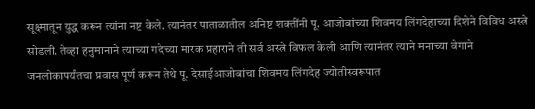सूक्ष्मातून युद्ध करून त्यांना नष्ट केले. त्यानंतर पाताळातील अनिष्ट शक्तींनी पू. आजोबांच्या शिवमय लिंगदेहाच्या दिशेने विविध अस्त्रे सोडली. तेव्हा हनुमानाने त्याच्या गदेच्या मारक प्रहाराने ती सर्व अस्त्रे विफल केली आणि त्यानंतर त्याने मनाच्या वेगाने जनलोकापर्यंतचा प्रवास पूर्ण करून तेथे पू. देसाईआजोबांचा शिवमय लिंगदेह ज्योतीस्वरूपात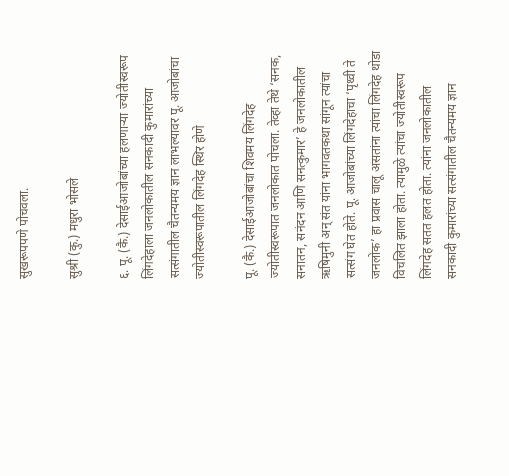सुखरूपपणे पोचवला.

सुश्री (कु.) मधुरा भोसले

६. पू. (कै.) देसाईआजोबांच्या हलणार्‍या ज्योतीस्वरूप लिंगदेहाला जनलोकातील सनकादी कुमारांच्या सत्संगातील चैतन्यमय ज्ञान लाभल्यावर पू. आजोबांचा ज्योतीस्वरूपातील लिंगदेह स्थिर होणे

पू. (कै.) देसाईआजोबांचा शिवमय लिंगदेह ज्योतीस्वरूपात जनलोकात पोचला. तेव्हा तेथे ‘सनक, सनातन, सनंदन आणि सनत्कुमार’ हे जनलोकातील ऋषिमुनी अन् संत यांना भागवतकथा सांगून त्यांचा सत्संग घेत होते. पू. आजोबांच्या लिंगदेहाचा ‘पृथ्वी ते जनलोक’ हा प्रवास चालू असतांना त्यांचा लिंगदेह थोडा विचलित झाला होता. त्यामुळे त्यांचा ज्योतीस्वरूप लिंगदेह सतत हलत होता. त्यांना जनलोकातील सनकादी कुमारांच्या सत्संगातील चैतन्यमय ज्ञान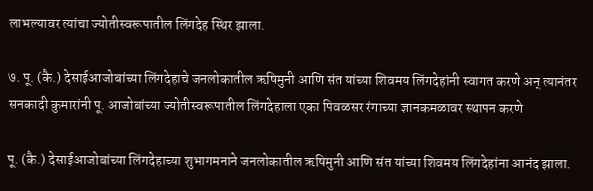लाभल्यावर त्यांचा ज्योतीस्वरूपातील लिंगदेह स्थिर झाला.

७. पू. (कै.) देसाईआजोबांच्या लिंगदेहाचे जनलोकातील ऋषिमुनी आणि संत यांच्या शिवमय लिंगदेहांनी स्वागत करणे अन् त्यानंतर सनकादी कुमारांनी पू. आजोबांच्या ज्योतीस्वरूपातील लिंगदेहाला एका पिवळसर रंगाच्या ज्ञानकमळावर स्थापन करणे

पू. (कै.) देसाईआजोबांच्या लिंगदेहाच्या शुभागमनाने जनलोकातील ऋषिमुनी आणि संत यांच्या शिवमय लिंगदेहांना आनंद झाला.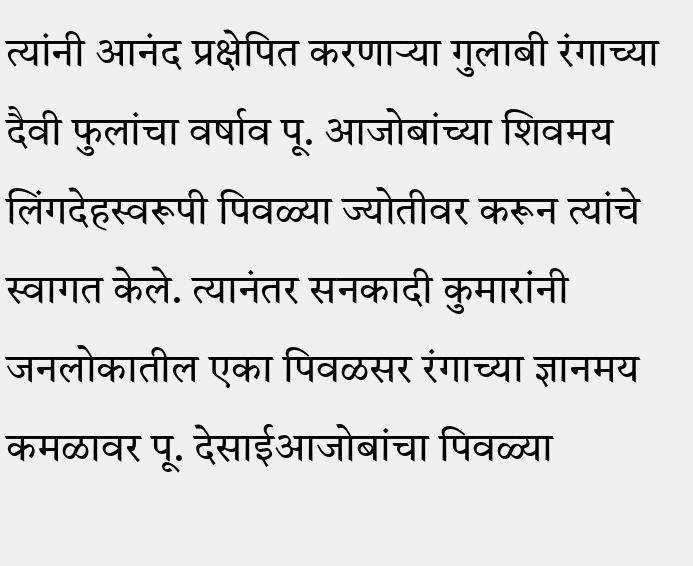त्यांनी आनंद प्रक्षेपित करणार्‍या गुलाबी रंगाच्या दैवी फुलांचा वर्षाव पू. आजोबांच्या शिवमय लिंगदेहस्वरूपी पिवळ्या ज्योतीवर करून त्यांचे स्वागत केले. त्यानंतर सनकादी कुमारांनी जनलोकातील एका पिवळसर रंगाच्या ज्ञानमय कमळावर पू. देसाईआजोबांचा पिवळ्या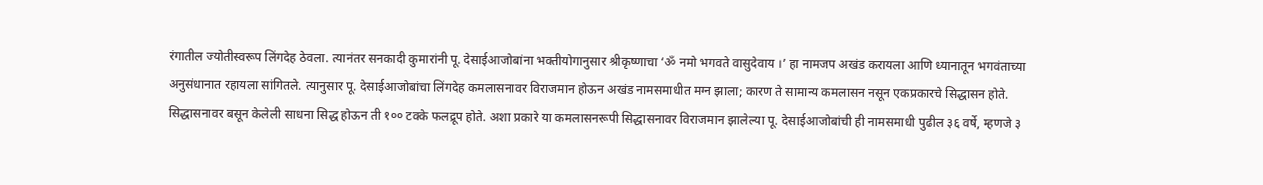रंगातील ज्योतीस्वरूप लिंगदेह ठेवला. त्यानंतर सनकादी कुमारांनी पू. देसाईआजोबांना भक्तीयोगानुसार श्रीकृष्णाचा ‘ॐ नमो भगवते वासुदेवाय ।’ हा नामजप अखंड करायला आणि ध्यानातून भगवंताच्या अनुसंधानात रहायला सांगितले. त्यानुसार पू. देसाईआजोबांचा लिंगदेह कमलासनावर विराजमान होऊन अखंड नामसमाधीत मग्न झाला; कारण ते सामान्य कमलासन नसून एकप्रकारचे सिद्धासन होते. सिद्धासनावर बसून केलेली साधना सिद्ध होऊन ती १०० टक्के फलद्रूप होते. अशा प्रकारे या कमलासनरूपी सिद्धासनावर विराजमान झालेल्या पू. देसाईआजोबांची ही नामसमाधी पुढील ३६ वर्षे, म्हणजे ३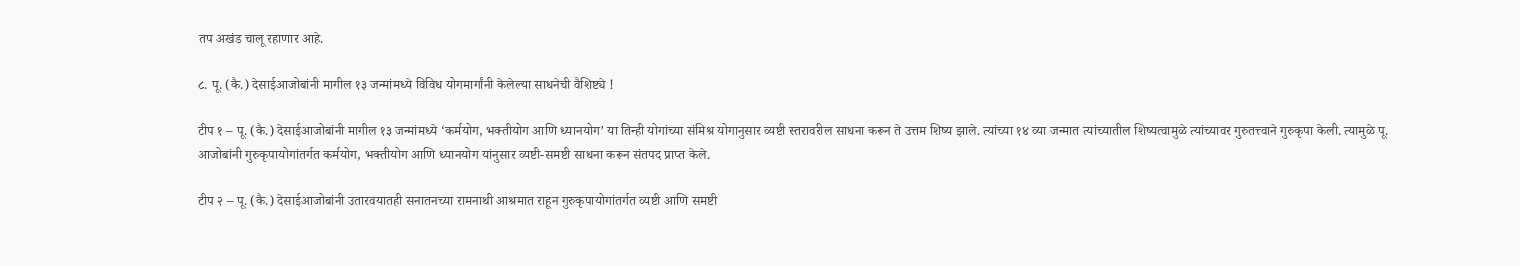तप अखंड चालू रहाणार आहे.

८. पू. (कै.) देसाईआजोबांनी मागील १३ जन्मांमध्ये विविध योगमार्गांनी केलेल्या साधनेची वैशिष्ट्ये !

टीप १ – पू. (कै.) देसाईआजोबांनी मागील १३ जन्मांमध्ये ‘कर्मयोग, भक्तीयोग आणि ध्यानयोग’ या तिन्ही योगांच्या संमिश्र योगानुसार व्यष्टी स्तरावरील साधना करून ते उत्तम शिष्य झाले. त्यांच्या १४ व्या जन्मात त्यांच्यातील शिष्यत्वामुळे त्यांच्यावर गुरुतत्त्वाने गुरुकृपा केली. त्यामुळे पू. आजोबांनी गुरुकृपायोगांतर्गत कर्मयोग, भक्तीयोग आणि ध्यानयोग यांनुसार व्यष्टी-समष्टी साधना करून संतपद प्राप्त केले.

टीप २ – पू. (कै.) देसाईआजोबांनी उतारवयातही सनातनच्या रामनाथी आश्रमात राहून गुरुकृपायोगांतर्गत व्यष्टी आणि समष्टी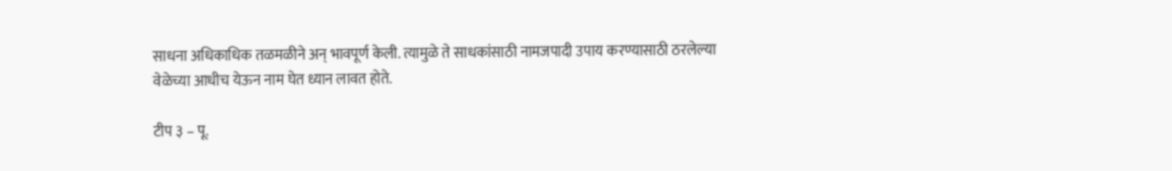साधना अधिकाधिक तळमळीने अन् भावपूर्ण केली. त्यामुळे ते साधकांसाठी नामजपादी उपाय करण्यासाठी ठरलेल्या वेळेच्या आधीच येऊन नाम घेत ध्यान लावत होते.

टीप ३ – पू.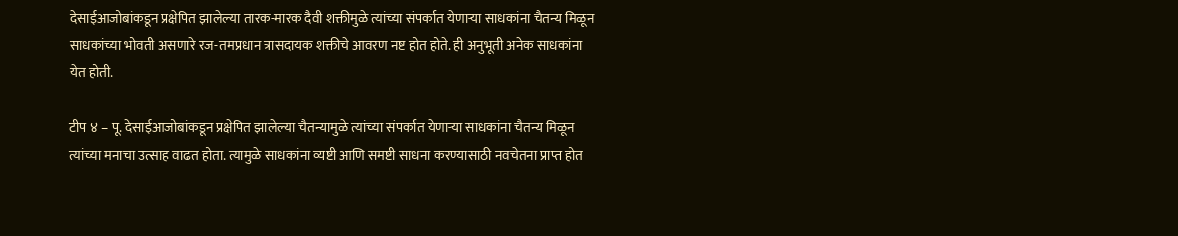देसाईआजोबांकडून प्रक्षेपित झालेल्या तारक-मारक दैवी शक्तीमुळे त्यांच्या संपर्कात येणार्‍या साधकांना चैतन्य मिळून साधकांच्या भोवती असणारे रज-तमप्रधान त्रासदायक शक्तीचे आवरण नष्ट होत होते. ही अनुभूती अनेक साधकांना येत होती.

टीप ४ – पू. देसाईआजोबांकडून प्रक्षेपित झालेल्या चैतन्यामुळे त्यांच्या संपर्कात येणार्‍या साधकांना चैतन्य मिळून त्यांच्या मनाचा उत्साह वाढत होता. त्यामुळे साधकांना व्यष्टी आणि समष्टी साधना करण्यासाठी नवचेतना प्राप्त होत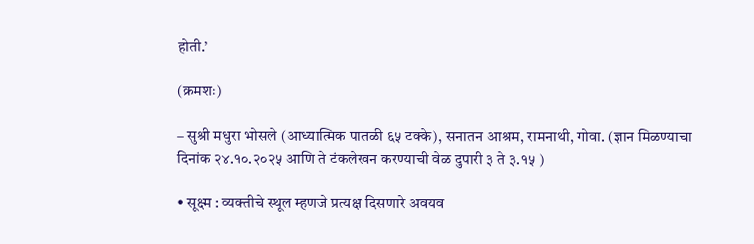होती.’

(क्रमशः)

– सुश्री मधुरा भोसले (आध्यात्मिक पातळी ६५ टक्के), सनातन आश्रम, रामनाथी, गोवा. (ज्ञान मिळण्याचा दिनांक २४.१०.२०२५ आणि ते टंकलेखन करण्याची वेळ दुपारी ३ ते ३.१५ )

• सूक्ष्म : व्यक्तीचे स्थूल म्हणजे प्रत्यक्ष दिसणारे अवयव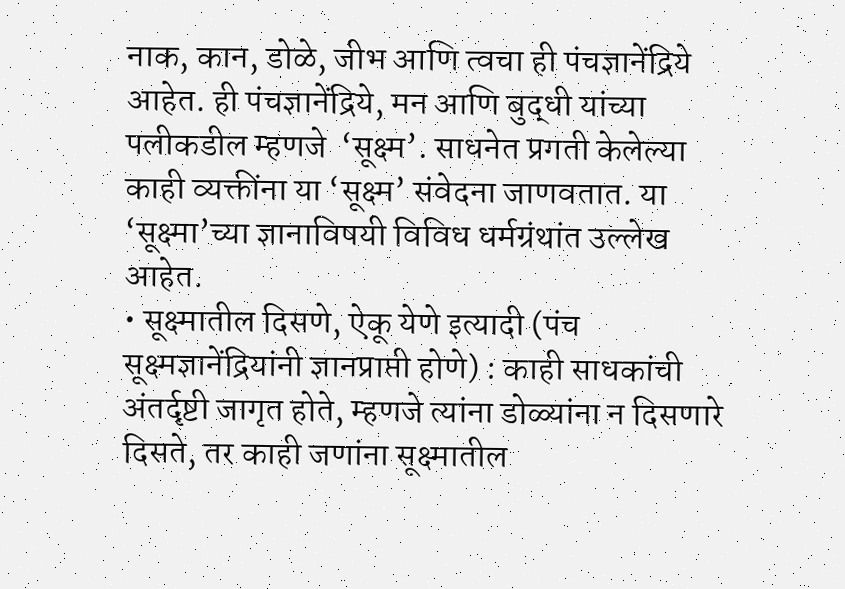नाक, कान, डोळे, जीभ आणि त्वचा ही पंचज्ञानेंद्रिये आहेत. ही पंचज्ञानेंद्रिये, मन आणि बुद्धी यांच्या पलीकडील म्हणजे  ‘सूक्ष्म’. साधनेत प्रगती केलेल्या काही व्यक्तींना या ‘सूक्ष्म’ संवेदना जाणवतात. या ‘सूक्ष्मा’च्या ज्ञानाविषयी विविध धर्मग्रंथांत उल्लेख आहेत.
• सूक्ष्मातील दिसणे, ऐकू येणे इत्यादी (पंच सूक्ष्मज्ञानेंद्रियांनी ज्ञानप्राप्ती होणे) : काही साधकांची अंतर्दृष्टी जागृत होते, म्हणजे त्यांना डोळ्यांना न दिसणारे दिसते, तर काही जणांना सूक्ष्मातील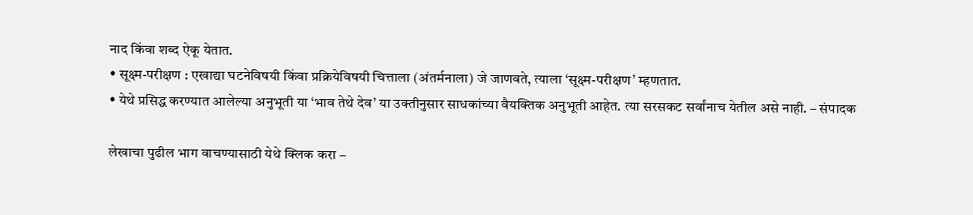नाद किंवा शब्द ऐकू येतात.
• सूक्ष्म-परीक्षण : एखाद्या घटनेविषयी किंवा प्रक्रियेविषयी चित्ताला (अंतर्मनाला) जे जाणवते, त्याला ‘सूक्ष्म-परीक्षण’ म्हणतात.
• येथे प्रसिद्ध करण्यात आलेल्या अनुभूती या ‘भाव तेथे देव’ या उक्तीनुसार साधकांच्या वैयक्तिक अनुभूती आहेत. त्या सरसकट सर्वांनाच येतील असे नाही. – संपादक

लेखाचा पुढील भाग वाचण्यासाठी येथे क्लिक करा –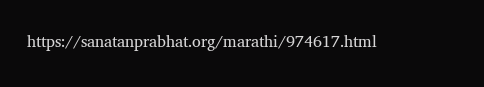https://sanatanprabhat.org/marathi/974617.html